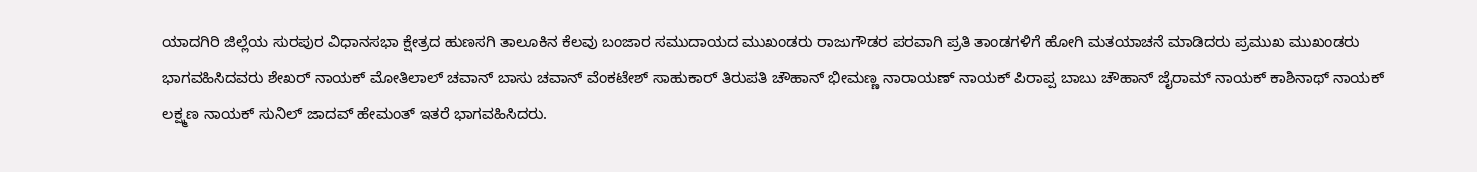ಯಾದಗಿರಿ ಜಿಲ್ಲೆಯ ಸುರಪುರ ವಿಧಾನಸಭಾ ಕ್ಷೇತ್ರದ ಹುಣಸಗಿ ತಾಲೂಕಿನ ಕೆಲವು ಬಂಜಾರ ಸಮುದಾಯದ ಮುಖಂಡರು ರಾಜುಗೌಡರ ಪರವಾಗಿ ಪ್ರತಿ ತಾಂಡಗಳಿಗೆ ಹೋಗಿ ಮತಯಾಚನೆ ಮಾಡಿದರು ಪ್ರಮುಖ ಮುಖಂಡರು ಭಾಗವಹಿಸಿದವರು ಶೇಖರ್ ನಾಯಕ್ ಮೋತಿಲಾಲ್ ಚವಾನ್ ಬಾಸು ಚವಾನ್ ವೆಂಕಟೇಶ್ ಸಾಹುಕಾರ್ ತಿರುಪತಿ ಚೌಹಾನ್ ಭೀಮಣ್ಣ ನಾರಾಯಣ್ ನಾಯಕ್ ಪಿರಾಪ್ಪ ಬಾಬು ಚೌಹಾನ್ ಜೈರಾಮ್ ನಾಯಕ್ ಕಾಶಿನಾಥ್ ನಾಯಕ್ ಲಕ್ಷ್ಮಣ ನಾಯಕ್ ಸುನಿಲ್ ಜಾದವ್ ಹೇಮಂತ್ ಇತರೆ ಭಾಗವಹಿಸಿದರು.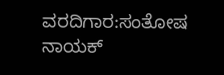ವರದಿಗಾರ:ಸಂತೋಷ ನಾಯಕ್